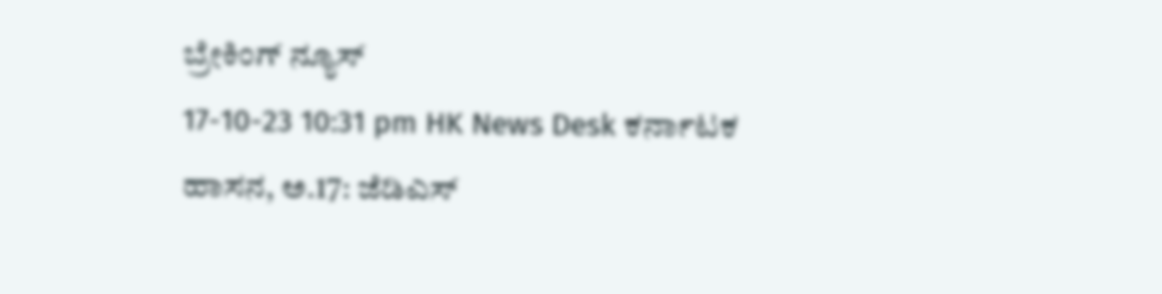ಬ್ರೇಕಿಂಗ್ ನ್ಯೂಸ್
17-10-23 10:31 pm HK News Desk ಕರ್ನಾಟಕ
ಹಾಸನ, ಅ.17: ಜೆಡಿಎಸ್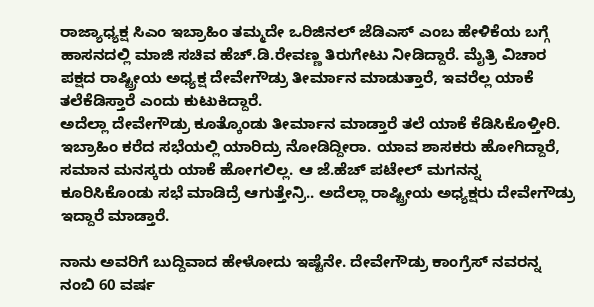ರಾಜ್ಯಾಧ್ಯಕ್ಷ ಸಿಎಂ ಇಬ್ರಾಹಿಂ ತಮ್ಮದೇ ಒರಿಜಿನಲ್ ಜೆಡಿಎಸ್ ಎಂಬ ಹೇಳಿಕೆಯ ಬಗ್ಗೆ ಹಾಸನದಲ್ಲಿ ಮಾಜಿ ಸಚಿವ ಹೆಚ್.ಡಿ.ರೇವಣ್ಣ ತಿರುಗೇಟು ನೀಡಿದ್ದಾರೆ. ಮೈತ್ರಿ ವಿಚಾರ ಪಕ್ಷದ ರಾಷ್ಟ್ರೀಯ ಅಧ್ಯಕ್ಷ ದೇವೇಗೌಡ್ರು ತೀರ್ಮಾನ ಮಾಡುತ್ತಾರೆ, ಇವರೆಲ್ಲ ಯಾಕೆ ತಲೆಕೆಡಿಸ್ತಾರೆ ಎಂದು ಕುಟುಕಿದ್ದಾರೆ.
ಅದೆಲ್ಲಾ ದೇವೇಗೌಡ್ರು ಕೂತ್ಕೊಂಡು ತೀರ್ಮಾನ ಮಾಡ್ತಾರೆ ತಲೆ ಯಾಕೆ ಕೆಡಿಸಿಕೊಳ್ತೀರಿ. ಇಬ್ರಾಹಿಂ ಕರೆದ ಸಭೆಯಲ್ಲಿ ಯಾರಿದ್ರು ನೋಡಿದ್ದೀರಾ. ಯಾವ ಶಾಸಕರು ಹೋಗಿದ್ದಾರೆ, ಸಮಾನ ಮನಸ್ಕರು ಯಾಕೆ ಹೋಗಲಿಲ್ಲ. ಆ ಜೆ.ಹೆಚ್ ಪಟೇಲ್ ಮಗನನ್ನ ಕೂರಿಸಿಕೊಂಡು ಸಭೆ ಮಾಡಿದ್ರೆ ಆಗುತ್ತೇನ್ರಿ.. ಅದೆಲ್ಲಾ ರಾಷ್ಟ್ರೀಯ ಅಧ್ಯಕ್ಷರು ದೇವೇಗೌಡ್ರು ಇದ್ದಾರೆ ಮಾಡ್ತಾರೆ.

ನಾನು ಅವರಿಗೆ ಬುದ್ದಿವಾದ ಹೇಳೋದು ಇಷ್ಟೆನೇ. ದೇವೇಗೌಡ್ರು ಕಾಂಗ್ರೆಸ್ ನವರನ್ನ ನಂಬಿ 60 ವರ್ಷ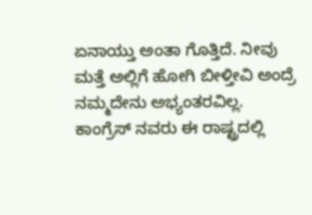ಏನಾಯ್ತು ಅಂತಾ ಗೊತ್ತಿದೆ. ನೀವು ಮತ್ತೆ ಅಲ್ಲಿಗೆ ಹೋಗಿ ಬೀಳ್ತೀವಿ ಅಂದ್ರೆ ನಮ್ಮದೇನು ಅಭ್ಯಂತರವಿಲ್ಲ. ಕಾಂಗ್ರೆಸ್ ನವರು ಈ ರಾಷ್ಟ್ರದಲ್ಲಿ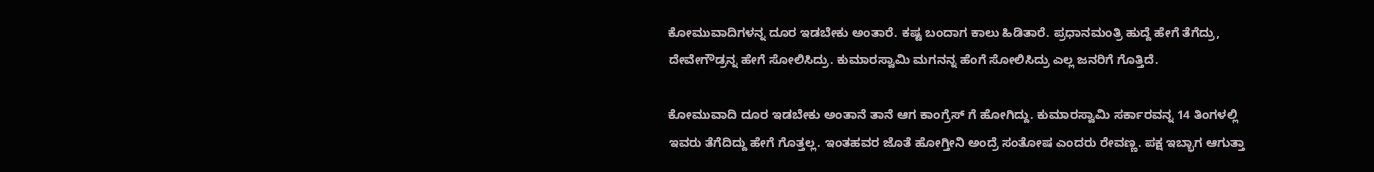ಕೋಮುವಾದಿಗಳನ್ನ ದೂರ ಇಡಬೇಕು ಅಂತಾರೆ. ಕಷ್ಟ ಬಂದಾಗ ಕಾಲು ಹಿಡಿತಾರೆ. ಪ್ರಧಾನಮಂತ್ರಿ ಹುದ್ದೆ ಹೇಗೆ ತೆಗೆದ್ರು, ದೇವೇಗೌಡ್ರನ್ನ ಹೇಗೆ ಸೋಲಿಸಿದ್ರು. ಕುಮಾರಸ್ವಾಮಿ ಮಗನನ್ನ ಹೆಂಗೆ ಸೋಲಿಸಿದ್ರು ಎಲ್ಲ ಜನರಿಗೆ ಗೊತ್ತಿದೆ.

ಕೋಮುವಾದಿ ದೂರ ಇಡಬೇಕು ಅಂತಾನೆ ತಾನೆ ಆಗ ಕಾಂಗ್ರೆಸ್ ಗೆ ಹೋಗಿದ್ದು. ಕುಮಾರಸ್ವಾಮಿ ಸರ್ಕಾರವನ್ನ 14 ತಿಂಗಳಲ್ಲಿ ಇವರು ತೆಗೆದಿದ್ದು ಹೇಗೆ ಗೊತ್ತಲ್ಲ. ಇಂತಹವರ ಜೊತೆ ಹೋಗ್ತೀನಿ ಅಂದ್ರೆ ಸಂತೋಷ ಎಂದರು ರೇವಣ್ಣ. ಪಕ್ಷ ಇಬ್ಭಾಗ ಆಗುತ್ತಾ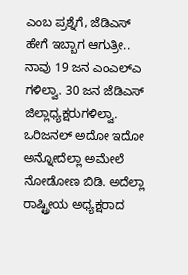ಎಂಬ ಪ್ರಶ್ನೆಗೆ, ಜೆಡಿಎಸ್ ಹೇಗೆ ಇಬ್ಬಾಗ ಆಗುತ್ರೀ.. ನಾವು 19 ಜನ ಎಂಎಲ್ಎ ಗಳಿಲ್ವಾ. 30 ಜನ ಜೆಡಿಎಸ್ ಜಿಲ್ಲಾಧ್ಯಕ್ಷರುಗಳಿಲ್ವಾ. ಒರಿಜನಲ್ ಅದೋ ಇದೋ ಅನ್ನೋದೆಲ್ಲಾ ಅಮೇಲೆ ನೋಡೋಣ ಬಿಡಿ. ಅದೆಲ್ಲಾ ರಾಷ್ಟ್ರೀಯ ಅಧ್ಯಕ್ಷರಾದ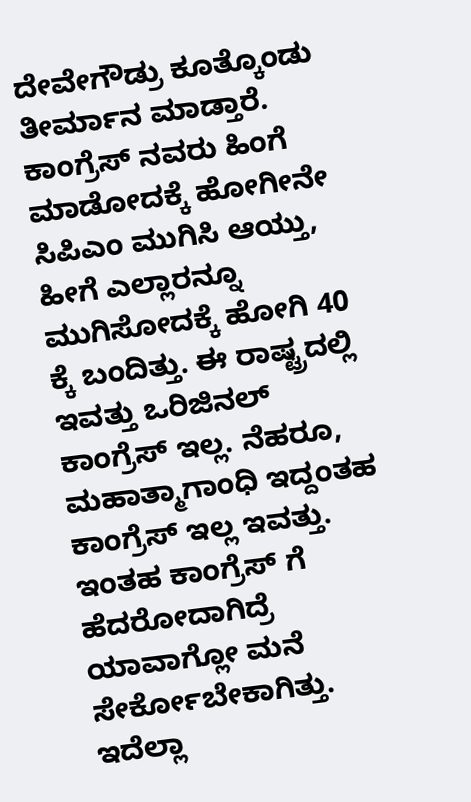ದೇವೇಗೌಡ್ರು ಕೂತ್ಕೊಂಡು ತೀರ್ಮಾನ ಮಾಡ್ತಾರೆ.
ಕಾಂಗ್ರೆಸ್ ನವರು ಹಿಂಗೆ ಮಾಡೋದಕ್ಕೆ ಹೋಗೀನೇ ಸಿಪಿಎಂ ಮುಗಿಸಿ ಆಯ್ತು, ಹೀಗೆ ಎಲ್ಲಾರನ್ನೂ ಮುಗಿಸೋದಕ್ಕೆ ಹೋಗಿ 40 ಕ್ಕೆ ಬಂದಿತ್ತು. ಈ ರಾಷ್ಟ್ರದಲ್ಲಿ ಇವತ್ತು ಒರಿಜಿನಲ್ ಕಾಂಗ್ರೆಸ್ ಇಲ್ಲ. ನೆಹರೂ, ಮಹಾತ್ಮಾಗಾಂಧಿ ಇದ್ದಂತಹ ಕಾಂಗ್ರೆಸ್ ಇಲ್ಲ ಇವತ್ತು. ಇಂತಹ ಕಾಂಗ್ರೆಸ್ ಗೆ ಹೆದರೋದಾಗಿದ್ರೆ ಯಾವಾಗ್ಲೋ ಮನೆ ಸೇರ್ಕೋಬೇಕಾಗಿತ್ತು. ಇದೆಲ್ಲಾ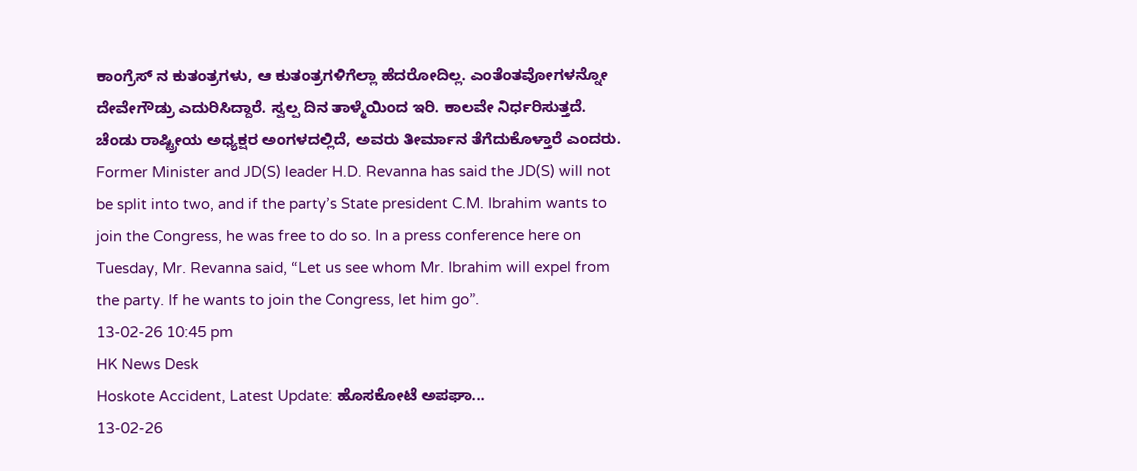ಕಾಂಗ್ರೆಸ್ ನ ಕುತಂತ್ರಗಳು, ಆ ಕುತಂತ್ರಗಳಿಗೆಲ್ಲಾ ಹೆದರೋದಿಲ್ಲ. ಎಂತೆಂತವೋಗಳನ್ನೋ ದೇವೇಗೌಡ್ರು ಎದುರಿಸಿದ್ದಾರೆ. ಸ್ವಲ್ಪ ದಿನ ತಾಳ್ಮೆಯಿಂದ ಇರಿ. ಕಾಲವೇ ನಿರ್ಧರಿಸುತ್ತದೆ. ಚೆಂಡು ರಾಷ್ಟ್ರೀಯ ಅಧ್ಯಕ್ಷರ ಅಂಗಳದಲ್ಲಿದೆ, ಅವರು ತೀರ್ಮಾನ ತೆಗೆದುಕೊಳ್ತಾರೆ ಎಂದರು.
Former Minister and JD(S) leader H.D. Revanna has said the JD(S) will not be split into two, and if the party’s State president C.M. Ibrahim wants to join the Congress, he was free to do so. In a press conference here on Tuesday, Mr. Revanna said, “Let us see whom Mr. Ibrahim will expel from the party. If he wants to join the Congress, let him go”.
13-02-26 10:45 pm
HK News Desk
Hoskote Accident, Latest Update: ಹೊಸಕೋಟೆ ಅಪಘಾ...
13-02-26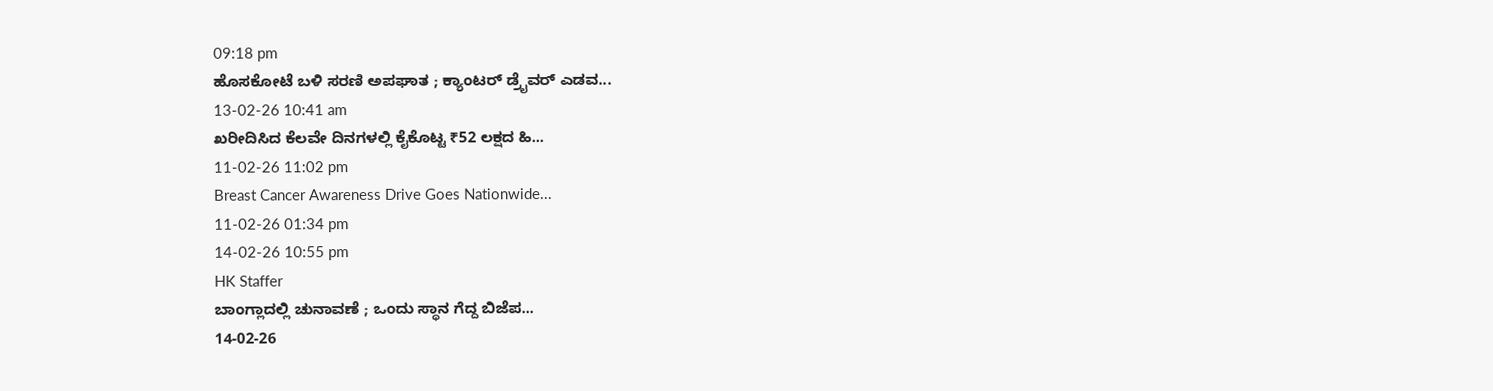09:18 pm
ಹೊಸಕೋಟೆ ಬಳಿ ಸರಣಿ ಅಪಘಾತ ; ಕ್ಯಾಂಟರ್ ಡ್ರೈವರ್ ಎಡವ...
13-02-26 10:41 am
ಖರೀದಿಸಿದ ಕೆಲವೇ ದಿನಗಳಲ್ಲಿ ಕೈಕೊಟ್ಟ ₹52 ಲಕ್ಷದ ಹಿ...
11-02-26 11:02 pm
Breast Cancer Awareness Drive Goes Nationwide...
11-02-26 01:34 pm
14-02-26 10:55 pm
HK Staffer
ಬಾಂಗ್ಲಾದಲ್ಲಿ ಚುನಾವಣೆ ; ಒಂದು ಸ್ಥಾನ ಗೆದ್ದ ಬಿಜೆಪ...
14-02-26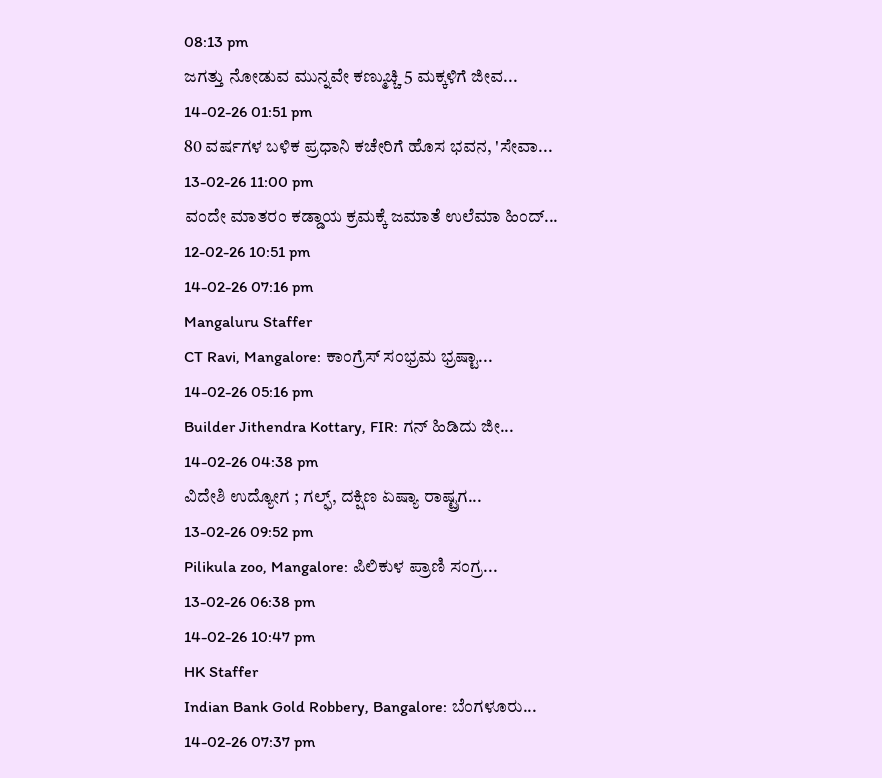08:13 pm
ಜಗತ್ತು ನೋಡುವ ಮುನ್ನವೇ ಕಣ್ಮುಚ್ಚಿ 5 ಮಕ್ಕಳಿಗೆ ಜೀವ...
14-02-26 01:51 pm
80 ವರ್ಷಗಳ ಬಳಿಕ ಪ್ರಧಾನಿ ಕಚೇರಿಗೆ ಹೊಸ ಭವನ, 'ಸೇವಾ...
13-02-26 11:00 pm
ವಂದೇ ಮಾತರಂ ಕಡ್ಡಾಯ ಕ್ರಮಕ್ಕೆ ಜಮಾತೆ ಉಲೆಮಾ ಹಿಂದ್...
12-02-26 10:51 pm
14-02-26 07:16 pm
Mangaluru Staffer
CT Ravi, Mangalore: ಕಾಂಗ್ರೆಸ್ ಸಂಭ್ರಮ ಭ್ರಷ್ಟಾ...
14-02-26 05:16 pm
Builder Jithendra Kottary, FIR: ಗನ್ ಹಿಡಿದು ಜೀ...
14-02-26 04:38 pm
ವಿದೇಶಿ ಉದ್ಯೋಗ ; ಗಲ್ಫ್, ದಕ್ಷಿಣ ಏಷ್ಯಾ ರಾಷ್ಟ್ರಗ...
13-02-26 09:52 pm
Pilikula zoo, Mangalore: ಪಿಲಿಕುಳ ಪ್ರಾಣಿ ಸಂಗ್ರ...
13-02-26 06:38 pm
14-02-26 10:47 pm
HK Staffer
Indian Bank Gold Robbery, Bangalore: ಬೆಂಗಳೂರು...
14-02-26 07:37 pm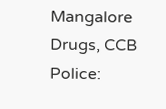Mangalore Drugs, CCB Police: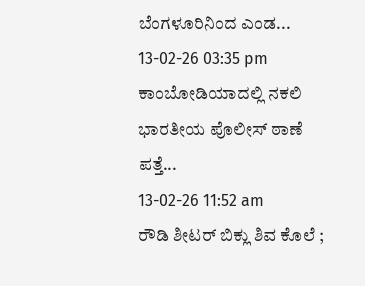ಬೆಂಗಳೂರಿನಿಂದ ಎಂಡ...
13-02-26 03:35 pm
ಕಾಂಬೋಡಿಯಾದಲ್ಲಿ ನಕಲಿ ಭಾರತೀಯ ಪೊಲೀಸ್ ಠಾಣೆ ಪತ್ತೆ...
13-02-26 11:52 am
ರೌಡಿ ಶೀಟರ್ ಬಿಕ್ಲು ಶಿವ ಕೊಲೆ ;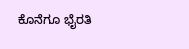ಕೊನೆಗೂ ಭೈರತಿ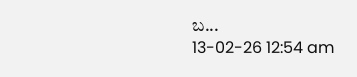ಬ...
13-02-26 12:54 am